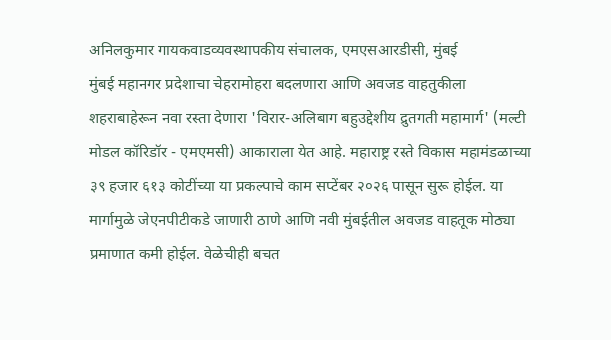अनिलकुमार गायकवाडव्यवस्थापकीय संचालक, एमएसआरडीसी, मुंबई
मुंबई महानगर प्रदेशाचा चेहरामोहरा बदलणारा आणि अवजड वाहतुकीला शहराबाहेरून नवा रस्ता देणारा 'विरार-अलिबाग बहुउद्देशीय द्रुतगती महामार्ग' (मल्टी मोडल कॉरिडॉर - एमएमसी) आकाराला येत आहे. महाराष्ट्र रस्ते विकास महामंडळाच्या ३९ हजार ६१३ कोटींच्या या प्रकल्पाचे काम सप्टेंबर २०२६ पासून सुरू होईल. या मार्गामुळे जेएनपीटीकडे जाणारी ठाणे आणि नवी मुंबईतील अवजड वाहतूक मोठ्या प्रमाणात कमी होईल. वेळेचीही बचत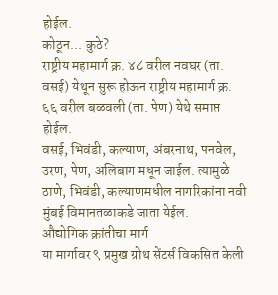होईल.
कोठून... कुठे?
राष्ट्रीय महामार्ग क्र. ४८ वरील नवघर (ता. वसई) येथून सुरू होऊन राष्ट्रीय महामार्ग क्र. ६६ वरील बळवली (ता. पेण) येथे समाप्त होईल.
वसई, भिवंडी, कल्याण, अंबरनाथ, पनवेल, उरण, पेण, अलिबाग मधून जाईल. त्यामुळे ठाणे, भिवंडी, कल्याणमधील नागरिकांना नवी मुंबई विमानतळाकडे जाता येईल.
औद्योगिक क्रांतीचा मार्ग
या मार्गावर ९ प्रमुख ग्रोथ सेंटर्स विकसित केली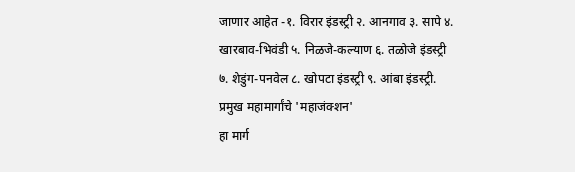जाणार आहेत -१. विरार इंडस्ट्री २. आनगाव ३. सापे ४. खारबाव-भिवंडी ५. निळजे-कल्याण ६. तळोजे इंडस्ट्री ७. शेडुंग-पनवेल ८. खोपटा इंडस्ट्री ९. आंबा इंडस्ट्री.
प्रमुख महामार्गांचे 'महाजंक्शन'
हा मार्ग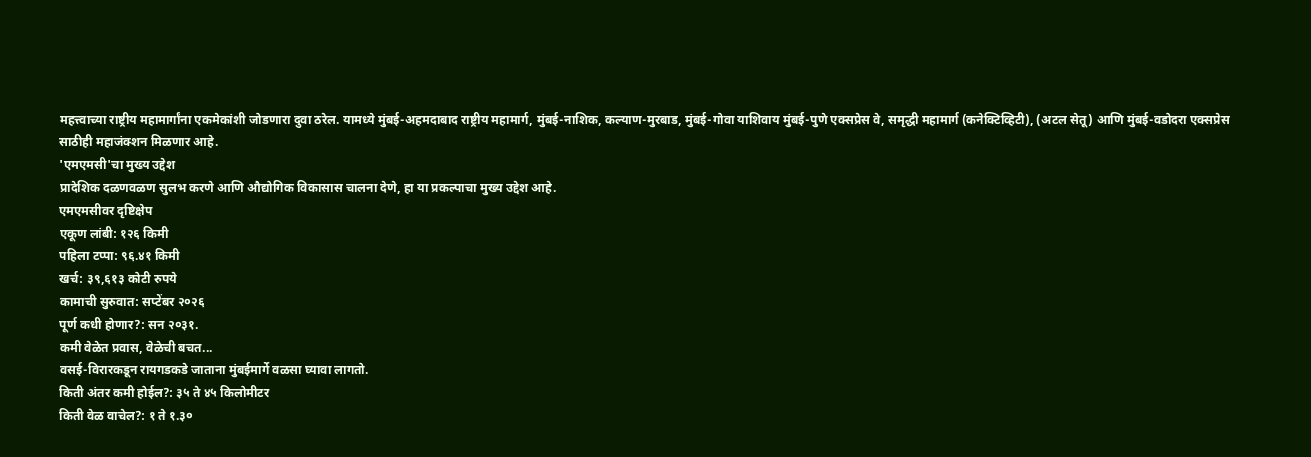महत्त्वाच्या राष्ट्रीय महामार्गांना एकमेकांशी जोडणारा दुवा ठरेल. यामध्ये मुंबई-अहमदाबाद राष्ट्रीय महामार्ग, मुंबई-नाशिक, कल्याण-मुरबाड, मुंबई-गोवा याशिवाय मुंबई-पुणे एक्सप्रेस वे, समृद्धी महामार्ग (कनेक्टिव्हिटी), (अटल सेतू) आणि मुंबई-वडोदरा एक्सप्रेस साठीही महाजंक्शन मिळणार आहे.
'एमएमसी'चा मुख्य उद्देश
प्रादेशिक दळणवळण सुलभ करणे आणि औद्योगिक विकासास चालना देणे, हा या प्रकल्पाचा मुख्य उद्देश आहे.
एमएमसीवर दृष्टिक्षेप
एकूण लांबी: १२६ किमी
पहिला टप्पा: ९६.४१ किमी
खर्च: ३९,६१३ कोटी रुपये
कामाची सुरुवात: सप्टेंबर २०२६
पूर्ण कधी होणार?: सन २०३१.
कमी वेळेत प्रवास, वेळेची बचत...
वसई-विरारकडून रायगडकडे जाताना मुंबईमार्गे वळसा घ्यावा लागतो.
किती अंतर कमी होईल?: ३५ ते ४५ किलोमीटर
किती वेळ वाचेल?: १ ते १.३०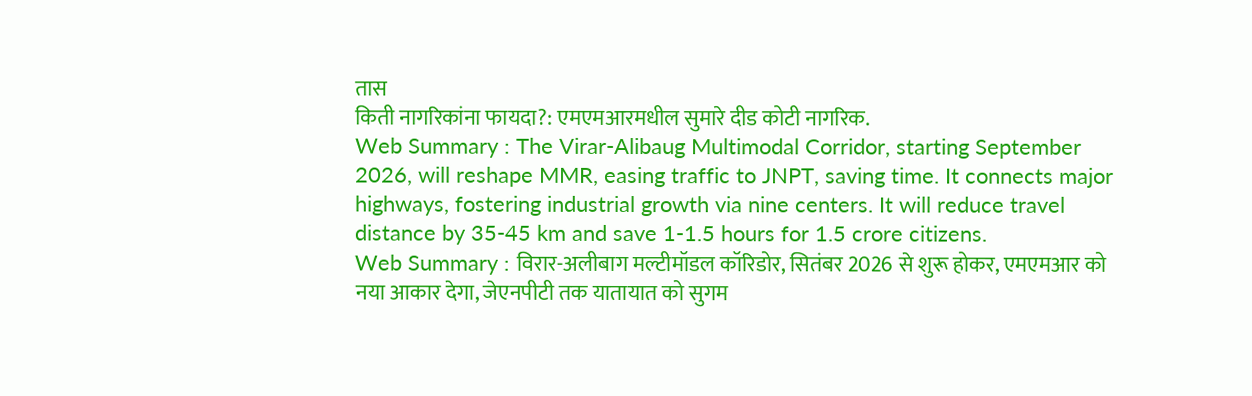तास
किती नागरिकांना फायदा?: एमएमआरमधील सुमारे दीड कोटी नागरिक.
Web Summary : The Virar-Alibaug Multimodal Corridor, starting September 2026, will reshape MMR, easing traffic to JNPT, saving time. It connects major highways, fostering industrial growth via nine centers. It will reduce travel distance by 35-45 km and save 1-1.5 hours for 1.5 crore citizens.
Web Summary : विरार-अलीबाग मल्टीमॉडल कॉरिडोर, सितंबर 2026 से शुरू होकर, एमएमआर को नया आकार देगा, जेएनपीटी तक यातायात को सुगम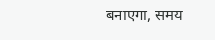बनाएगा, समय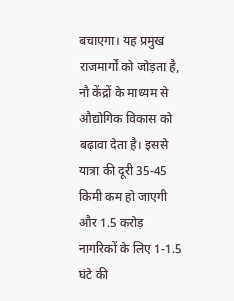बचाएगा। यह प्रमुख राजमार्गों को जोड़ता है, नौ केंद्रों के माध्यम से औद्योगिक विकास को बढ़ावा देता है। इससे यात्रा की दूरी 35-45 किमी कम हो जाएगी और 1.5 करोड़ नागरिकों के लिए 1-1.5 घंटे की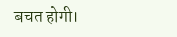बचत होगी।